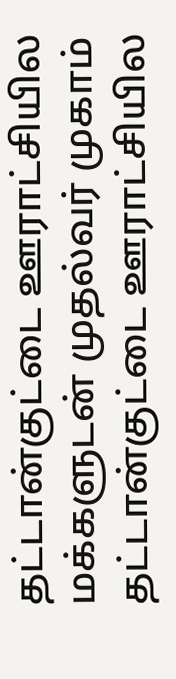தட்டான்குட்டை ஊராட்சியில மக்களுடன் முதல்வர் முகாம்
தட்டான்குட்டை ஊராட்சியில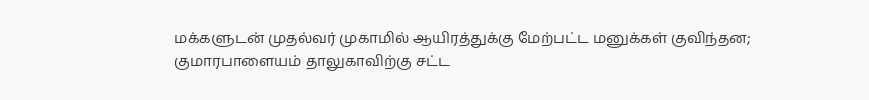மக்களுடன் முதல்வர் முகாமில் ஆயிரத்துக்கு மேற்பட்ட மனுக்கள் குவிந்தன;
குமாரபாளையம் தாலுகாவிற்கு சட்ட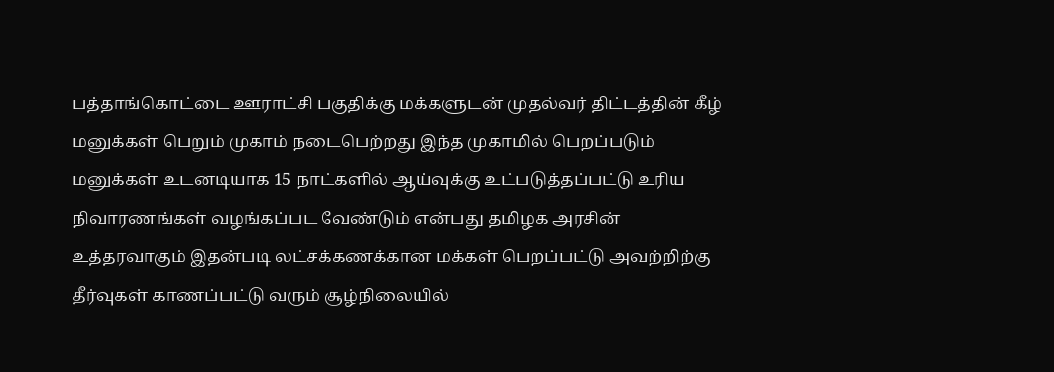பத்தாங்கொட்டை ஊராட்சி பகுதிக்கு மக்களுடன் முதல்வர் திட்டத்தின் கீழ் மனுக்கள் பெறும் முகாம் நடைபெற்றது இந்த முகாமில் பெறப்படும் மனுக்கள் உடனடியாக 15 நாட்களில் ஆய்வுக்கு உட்படுத்தப்பட்டு உரிய நிவாரணங்கள் வழங்கப்பட வேண்டும் என்பது தமிழக அரசின் உத்தரவாகும் இதன்படி லட்சக்கணக்கான மக்கள் பெறப்பட்டு அவற்றிற்கு தீர்வுகள் காணப்பட்டு வரும் சூழ்நிலையில்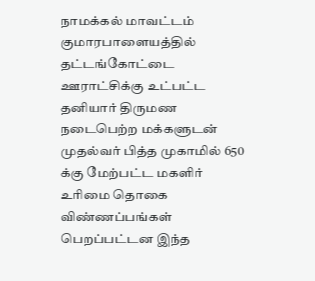நாமக்கல் மாவட்டம் குமாரபாளையத்தில் தட்டங்கோட்டை ஊராட்சிக்கு உட்பட்ட தனியார் திருமண நடைபெற்ற மக்களுடன் முதல்வர் பித்த முகாமில் 650 க்கு மேற்பட்ட மகளிர் உரிமை தொகை விண்ணப்பங்கள் பெறப்பட்டன இந்த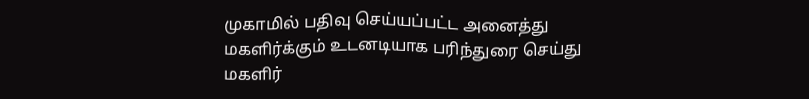முகாமில் பதிவு செய்யப்பட்ட அனைத்து மகளிர்க்கும் உடனடியாக பரிந்துரை செய்து மகளிர்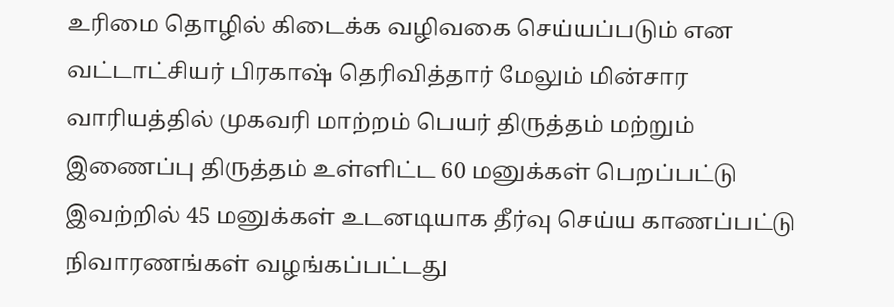உரிமை தொழில் கிடைக்க வழிவகை செய்யப்படும் என வட்டாட்சியர் பிரகாஷ் தெரிவித்தார் மேலும் மின்சார வாரியத்தில் முகவரி மாற்றம் பெயர் திருத்தம் மற்றும் இணைப்பு திருத்தம் உள்ளிட்ட 60 மனுக்கள் பெறப்பட்டு இவற்றில் 45 மனுக்கள் உடனடியாக தீர்வு செய்ய காணப்பட்டு நிவாரணங்கள் வழங்கப்பட்டது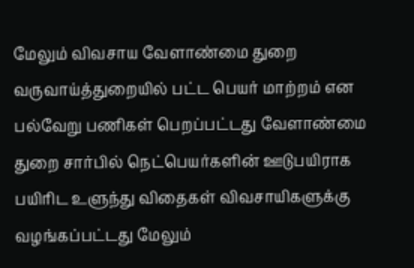மேலும் விவசாய வேளாண்மை துறை வருவாய்த்துறையில் பட்ட பெயர் மாற்றம் என பல்வேறு பணிகள் பெறப்பட்டது வேளாண்மை துறை சார்பில் நெட்பெயர்களின் ஊடுபயிராக பயிரிட உளுந்து விதைகள் விவசாயிகளுக்கு வழங்கப்பட்டது மேலும்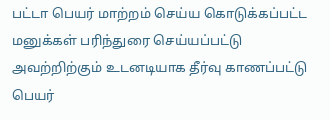பட்டா பெயர் மாற்றம் செய்ய கொடுக்கப்பட்ட மனுக்கள் பரிந்துரை செய்யப்பட்டு அவற்றிற்கும் உடனடியாக தீர்வு காணப்பட்டு பெயர்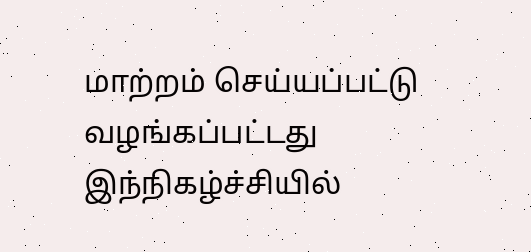மாற்றம் செய்யப்பட்டு வழங்கப்பட்டது இந்நிகழ்ச்சியில்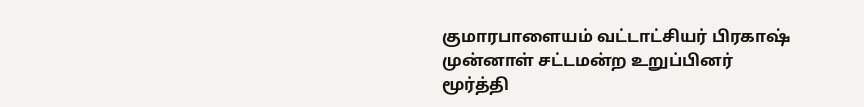குமாரபாளையம் வட்டாட்சியர் பிரகாஷ் முன்னாள் சட்டமன்ற உறுப்பினர் மூர்த்தி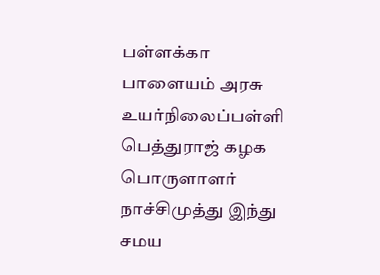பள்ளக்கா பாளையம் அரசு உயர்நிலைப்பள்ளி பெத்துராஜ் கழக பொருளாளர் நாச்சிமுத்து இந்து சமய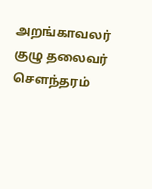அறங்காவலர் குழு தலைவர் சௌந்தரம்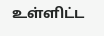உள்ளிட்ட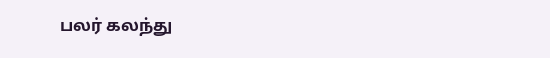பலர் கலந்து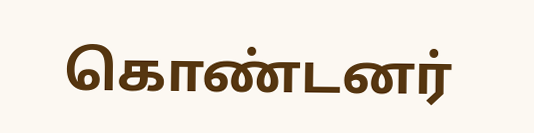கொண்டனர்